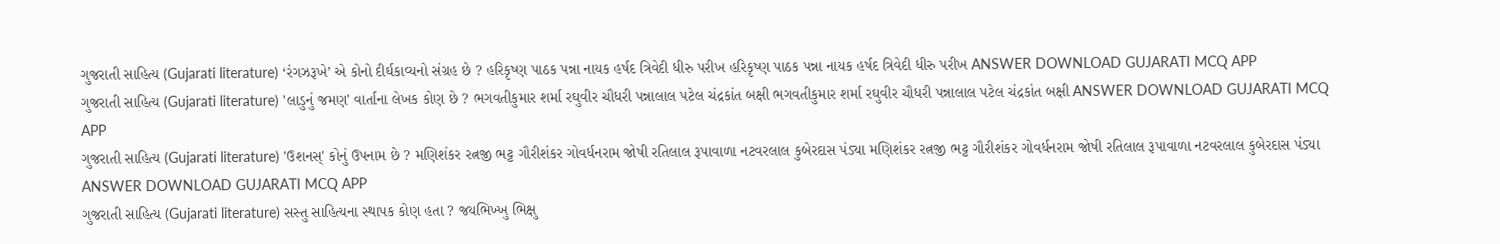ગુજરાતી સાહિત્ય (Gujarati literature) ‘રંગઝરૂખે’ એ કોનો દીર્ઘકાવ્યનો સંગ્રહ છે ? હરિકૃષ્ણ પાઠક પન્ના નાયક હર્ષદ ત્રિવેદી ધીરુ પરીખ હરિકૃષ્ણ પાઠક પન્ના નાયક હર્ષદ ત્રિવેદી ધીરુ પરીખ ANSWER DOWNLOAD GUJARATI MCQ APP
ગુજરાતી સાહિત્ય (Gujarati literature) 'લાડુનું જમણ' વાર્તાના લેખક કોણ છે ? ભગવતીકુમાર શર્મા રઘુવીર ચૌધરી પન્નાલાલ પટેલ ચંદ્રકાંત બક્ષી ભગવતીકુમાર શર્મા રઘુવીર ચૌધરી પન્નાલાલ પટેલ ચંદ્રકાંત બક્ષી ANSWER DOWNLOAD GUJARATI MCQ APP
ગુજરાતી સાહિત્ય (Gujarati literature) 'ઉશનસ્' કોનું ઉપનામ છે ? મણિશંકર રત્નજી ભટ્ટ ગૌરીશંકર ગોવર્ધનરામ જોષી રતિલાલ રૂપાવાળા નટવરલાલ કુબેરદાસ પંડ્યા મણિશંકર રત્નજી ભટ્ટ ગૌરીશંકર ગોવર્ધનરામ જોષી રતિલાલ રૂપાવાળા નટવરલાલ કુબેરદાસ પંડ્યા ANSWER DOWNLOAD GUJARATI MCQ APP
ગુજરાતી સાહિત્ય (Gujarati literature) સસ્તુ સાહિત્યના સ્થાપક કોણ હતા ? જયભિખ્ખુ ભિક્ષુ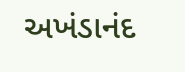અખંડાનંદ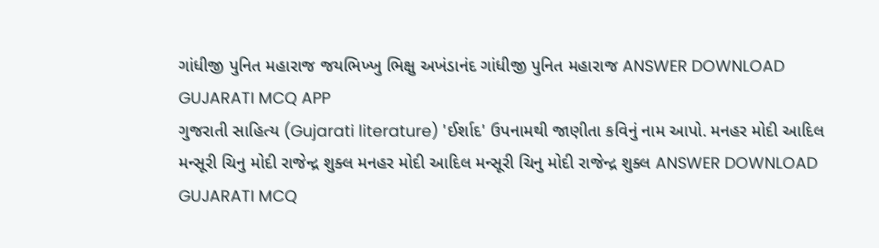ગાંધીજી પુનિત મહારાજ જયભિખ્ખુ ભિક્ષુ અખંડાનંદ ગાંધીજી પુનિત મહારાજ ANSWER DOWNLOAD GUJARATI MCQ APP
ગુજરાતી સાહિત્ય (Gujarati literature) 'ઈર્શાદ' ઉપનામથી જાણીતા કવિનું નામ આપો. મનહર મોદી આદિલ મન્સૂરી ચિનુ મોદી રાજેન્દ્ર શુક્લ મનહર મોદી આદિલ મન્સૂરી ચિનુ મોદી રાજેન્દ્ર શુક્લ ANSWER DOWNLOAD GUJARATI MCQ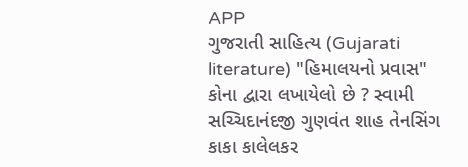APP
ગુજરાતી સાહિત્ય (Gujarati literature) "હિમાલયનો પ્રવાસ" કોના દ્વારા લખાયેલો છે ? સ્વામી સચ્ચિદાનંદજી ગુણવંત શાહ તેનસિંગ કાકા કાલેલકર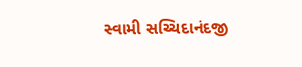સ્વામી સચ્ચિદાનંદજી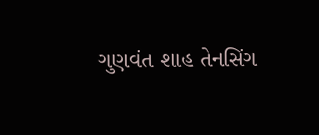ગુણવંત શાહ તેનસિંગ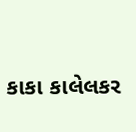કાકા કાલેલકર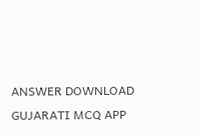ANSWER DOWNLOAD GUJARATI MCQ APP